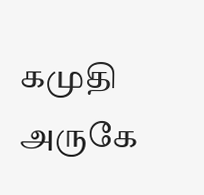கமுதி அருகே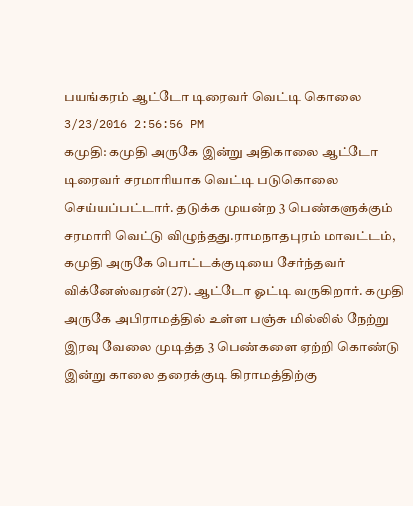பயங்கரம் ஆட்டோ டிரைவர் வெட்டி கொலை
3/23/2016 2:56:56 PM
கமுதி: கமுதி அருகே இன்று அதிகாலை ஆட்டோ டிரைவர் சரமாரியாக வெட்டி படுகொலை செய்யப்பட்டார். தடுக்க முயன்ற 3 பெண்களுக்கும் சரமாரி வெட்டு விழுந்தது.ராமநாதபுரம் மாவட்டம், கமுதி அருகே பொட்டக்குடியை சேர்ந்தவர் விக்னேஸ்வரன்(27). ஆட்டோ ஓட்டி வருகிறார். கமுதி அருகே அபிராமத்தில் உள்ள பஞ்சு மில்லில் நேற்று இரவு வேலை முடித்த 3 பெண்களை ஏற்றி கொண்டு இன்று காலை தரைக்குடி கிராமத்திற்கு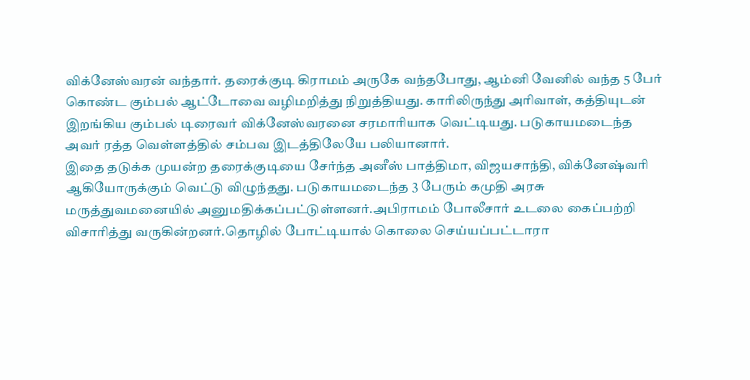விக்னேஸ்வரன் வந்தார். தரைக்குடி கிராமம் அருகே வந்தபோது, ஆம்னி வேனில் வந்த 5 பேர் கொண்ட கும்பல் ஆட்டோவை வழிமறித்து நிறுத்தியது. காரிலிருந்து அரிவாள், கத்தியுடன் இறங்கிய கும்பல் டிரைவர் விக்னேஸ்வரனை சரமாரியாக வெட்டியது. படுகாயமடைந்த அவர் ரத்த வெள்ளத்தில் சம்பவ இடத்திலேயே பலியானார்.
இதை தடுக்க முயன்ற தரைக்குடியை சேர்ந்த அனீஸ் பாத்திமா, விஜயசாந்தி, விக்னேஷ்வரி ஆகியோருக்கும் வெட்டு விழுந்தது. படுகாயமடைந்த 3 பேரும் கமுதி அரசு மருத்துவமனையில் அனுமதிக்கப்பட்டுள்ளனர்.அபிராமம் போலீசார் உடலை கைப்பற்றி விசாரித்து வருகின்றனர்.தொழில் போட்டியால் கொலை செய்யப்பட்டாரா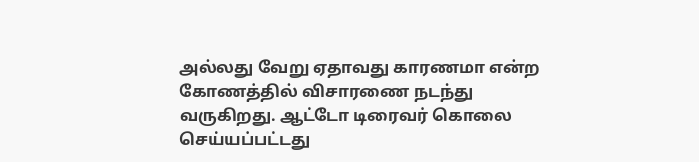அல்லது வேறு ஏதாவது காரணமா என்ற கோணத்தில் விசாரணை நடந்து வருகிறது. ஆட்டோ டிரைவர் கொலை செய்யப்பட்டது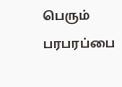பெரும் பரபரப்பை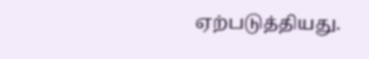ஏற்படுத்தியது.